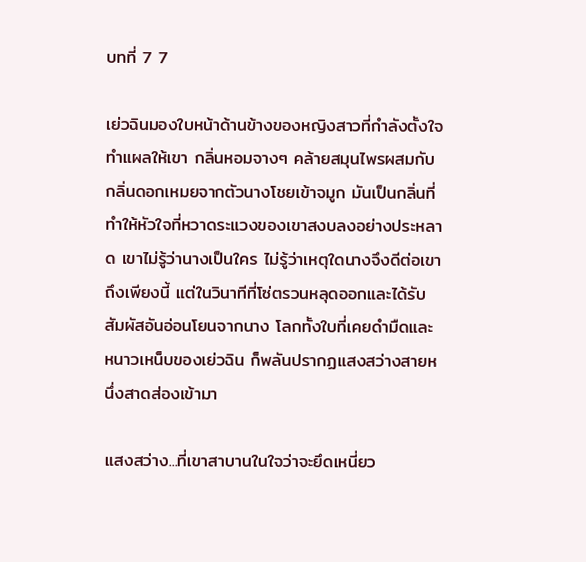บทที่ 7 7

เย่วฉินมองใบหน้าด้านข้างของหญิงสาวที่กำลังตั้งใจทำแผลให้เขา กลิ่นหอมจางๆ คล้ายสมุนไพรผสมกับกลิ่นดอกเหมยจากตัวนางโชยเข้าจมูก มันเป็นกลิ่นที่ทำให้หัวใจที่หวาดระแวงของเขาสงบลงอย่างประหลาด เขาไม่รู้ว่านางเป็นใคร ไม่รู้ว่าเหตุใดนางจึงดีต่อเขาถึงเพียงนี้ แต่ในวินาทีที่โซ่ตรวนหลุดออกและได้รับสัมผัสอันอ่อนโยนจากนาง โลกทั้งใบที่เคยดำมืดและหนาวเหน็บของเย่วฉิน ก็พลันปรากฏแสงสว่างสายหนึ่งสาดส่องเข้ามา

แสงสว่าง...ที่เขาสาบานในใจว่าจะยึดเหนี่ยว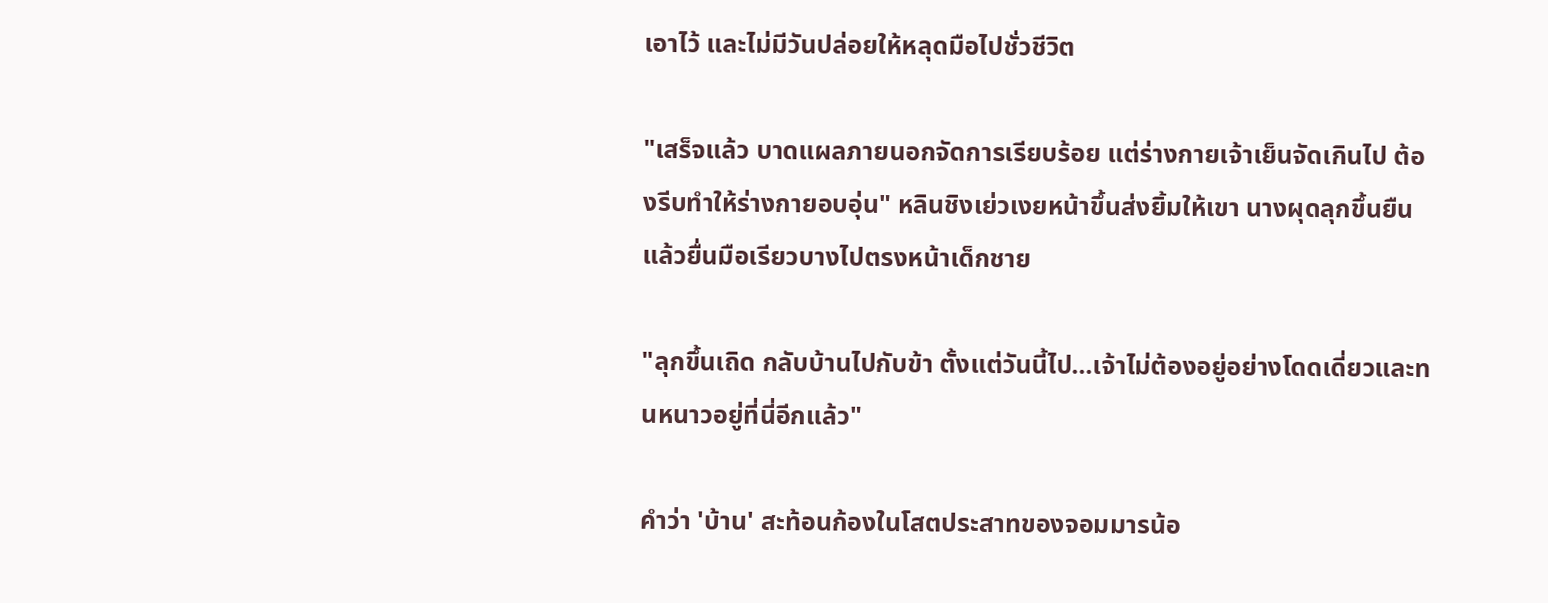เอาไว้ และไม่มีวันปล่อยให้หลุดมือไปชั่วชีวิต

"เสร็จแล้ว บาดแผลภายนอกจัดการเรียบร้อย แต่ร่างกายเจ้าเย็นจัดเกินไป ต้องรีบทำให้ร่างกายอบอุ่น" หลินชิงเย่วเงยหน้าขึ้นส่งยิ้มให้เขา นางผุดลุกขึ้นยืนแล้วยื่นมือเรียวบางไปตรงหน้าเด็กชาย

"ลุกขึ้นเถิด กลับบ้านไปกับข้า ตั้งแต่วันนี้ไป...เจ้าไม่ต้องอยู่อย่างโดดเดี่ยวและทนหนาวอยู่ที่นี่อีกแล้ว"

คำว่า 'บ้าน' สะท้อนก้องในโสตประสาทของจอมมารน้อ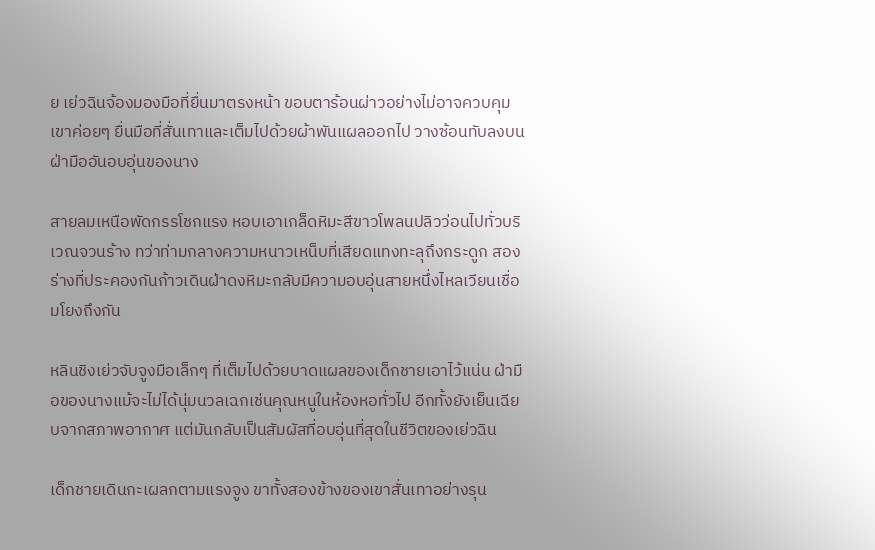ย เย่วฉินจ้องมองมือที่ยื่นมาตรงหน้า ขอบตาร้อนผ่าวอย่างไม่อาจควบคุม เขาค่อยๆ ยื่นมือที่สั่นเทาและเต็มไปด้วยผ้าพันแผลออกไป วางซ้อนทับลงบนฝ่ามืออันอบอุ่นของนาง

สายลมเหนือพัดกรรโชกแรง หอบเอาเกล็ดหิมะสีขาวโพลนปลิวว่อนไปทั่วบริเวณจวนร้าง ทว่าท่ามกลางความหนาวเหน็บที่เสียดแทงทะลุถึงกระดูก สองร่างที่ประคองกันก้าวเดินฝ่าดงหิมะกลับมีความอบอุ่นสายหนึ่งไหลเวียนเชื่อมโยงถึงกัน

หลินชิงเย่วจับจูงมือเล็กๆ ที่เต็มไปด้วยบาดแผลของเด็กชายเอาไว้แน่น ฝ่ามือของนางแม้จะไม่ได้นุ่มนวลเฉกเช่นคุณหนูในห้องหอทั่วไป อีกทั้งยังเย็นเฉียบจากสภาพอากาศ แต่มันกลับเป็นสัมผัสที่อบอุ่นที่สุดในชีวิตของเย่วฉิน

เด็กชายเดินกะเผลกตามแรงจูง ขาทั้งสองข้างของเขาสั่นเทาอย่างรุน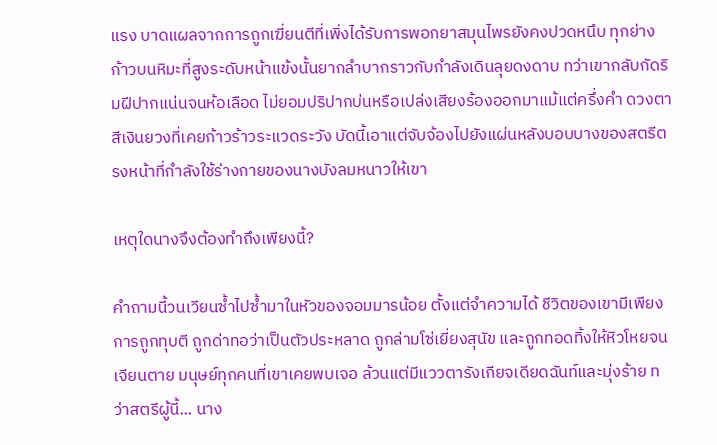แรง บาดแผลจากการถูกเฆี่ยนตีที่เพิ่งได้รับการพอกยาสมุนไพรยังคงปวดหนึบ ทุกย่างก้าวบนหิมะที่สูงระดับหน้าแข้งนั้นยากลำบากราวกับกำลังเดินลุยดงดาบ ทว่าเขากลับกัดริมฝีปากแน่นจนห้อเลือด ไม่ยอมปริปากบ่นหรือเปล่งเสียงร้องออกมาแม้แต่ครึ่งคำ ดวงตาสีเงินยวงที่เคยก้าวร้าวระแวดระวัง บัดนี้เอาแต่จับจ้องไปยังแผ่นหลังบอบบางของสตรีตรงหน้าที่กำลังใช้ร่างกายของนางบังลมหนาวให้เขา

เหตุใดนางจึงต้องทำถึงเพียงนี้?

คำถามนี้วนเวียนซ้ำไปซ้ำมาในหัวของจอมมารน้อย ตั้งแต่จำความได้ ชีวิตของเขามีเพียงการถูกทุบตี ถูกด่าทอว่าเป็นตัวประหลาด ถูกล่ามโซ่เยี่ยงสุนัข และถูกทอดทิ้งให้หิวโหยจนเจียนตาย มนุษย์ทุกคนที่เขาเคยพบเจอ ล้วนแต่มีแววตารังเกียจเดียดฉันท์และมุ่งร้าย ทว่าสตรีผู้นี้... นาง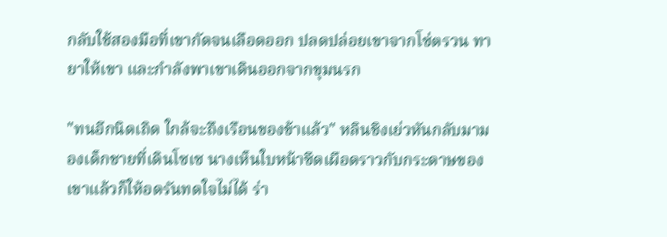กลับใช้สองมือที่เขากัดจนเลือดออก ปลดปล่อยเขาจากโซ่ตรวน ทายาให้เขา และกำลังพาเขาเดินออกจากขุมนรก

"ทนอีกนิดเถิด ใกล้จะถึงเรือนของข้าแล้ว" หลินชิงเย่วหันกลับมามองเด็กชายที่เดินโซเซ นางเห็นใบหน้าซีดเผือดราวกับกระดาษของเขาแล้วก็ให้อดรันทดใจไม่ได้ ร่า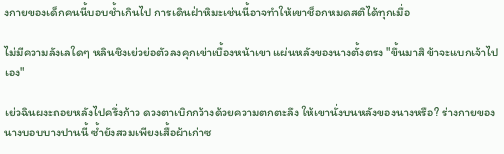งกายของเด็กคนนี้บอบช้ำเกินไป การเดินฝ่าหิมะเช่นนี้อาจทำให้เขาช็อกหมดสติได้ทุกเมื่อ

ไม่มีความลังเลใดๆ หลินชิงเย่วย่อตัวลงคุกเข่าเบื้องหน้าเขา แผ่นหลังของนางตั้งตรง "ขึ้นมาสิ ข้าจะแบกเจ้าไปเอง"

เย่วฉินผงะถอยหลังไปครึ่งก้าว ดวงตาเบิกกว้างด้วยความตกตะลึง ให้เขานั่งบนหลังของนางหรือ? ร่างกายของนางบอบบางปานนี้ ซ้ำยังสวมเพียงเสื้อผ้าเก่าซ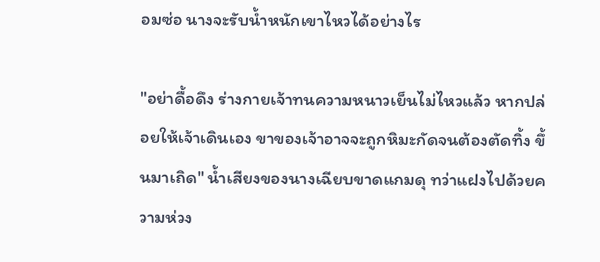อมซ่อ นางจะรับน้ำหนักเขาไหวได้อย่างไร

"อย่าดื้อดึง ร่างกายเจ้าทนความหนาวเย็นไม่ไหวแล้ว หากปล่อยให้เจ้าเดินเอง ขาของเจ้าอาจจะถูกหิมะกัดจนต้องตัดทิ้ง ขึ้นมาเถิด" น้ำเสียงของนางเฉียบขาดแกมดุ ทว่าแฝงไปด้วยความห่วง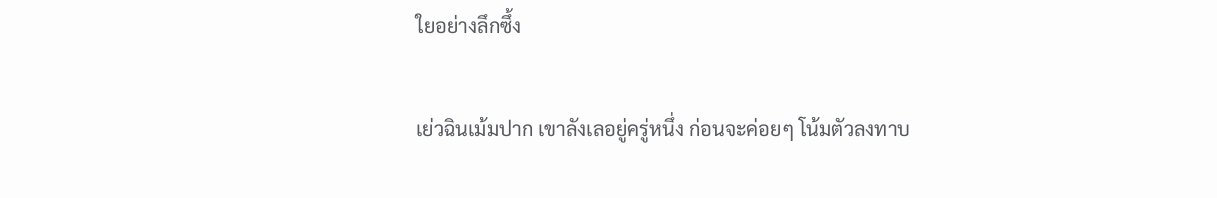ใยอย่างลึกซึ้ง

เย่วฉินเม้มปาก เขาลังเลอยู่ครู่หนึ่ง ก่อนจะค่อยๆ โน้มตัวลงทาบ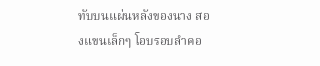ทับบนแผ่นหลังของนาง สองแขนเล็กๆ โอบรอบลำคอ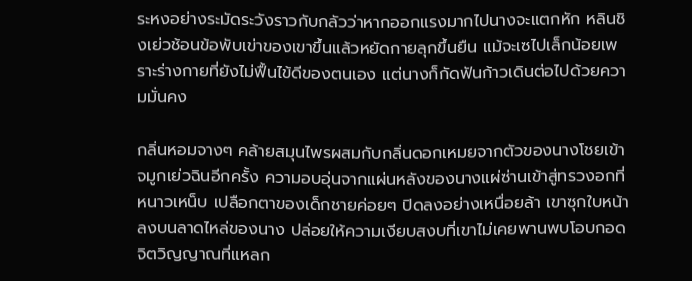ระหงอย่างระมัดระวังราวกับกลัวว่าหากออกแรงมากไปนางจะแตกหัก หลินชิงเย่วช้อนข้อพับเข่าของเขาขึ้นแล้วหยัดกายลุกขึ้นยืน แม้จะเซไปเล็กน้อยเพราะร่างกายที่ยังไม่ฟื้นไข้ดีของตนเอง แต่นางก็กัดฟันก้าวเดินต่อไปด้วยความมั่นคง

กลิ่นหอมจางๆ คล้ายสมุนไพรผสมกับกลิ่นดอกเหมยจากตัวของนางโชยเข้าจมูกเย่วฉินอีกครั้ง ความอบอุ่นจากแผ่นหลังของนางแผ่ซ่านเข้าสู่ทรวงอกที่หนาวเหน็บ เปลือกตาของเด็กชายค่อยๆ ปิดลงอย่างเหนื่อยล้า เขาซุกใบหน้าลงบนลาดไหล่ของนาง ปล่อยให้ความเงียบสงบที่เขาไม่เคยพานพบโอบกอดจิตวิญญาณที่แหลก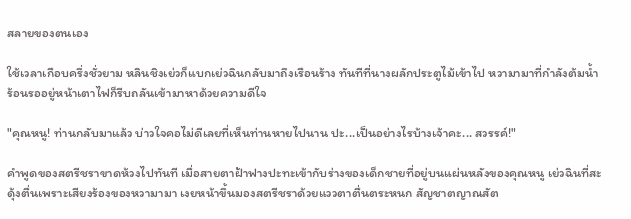สลายของตนเอง

ใช้เวลาเกือบครึ่งชั่วยาม หลินชิงเย่วก็แบกเย่วฉินกลับมาถึงเรือนร้าง ทันทีที่นางผลักประตูไม้เข้าไป หวามามาที่กำลังต้มน้ำร้อนรออยู่หน้าเตาไฟก็รีบถลันเข้ามาหาด้วยความดีใจ

"คุณหนู! ท่านกลับมาแล้ว บ่าวใจคอไม่ดีเลยที่เห็นท่านหายไปนาน ปะ...เป็นอย่างไรบ้างเจ้าคะ... สวรรค์!"

คำพูดของสตรีชราขาดห้วงไปทันที เมื่อสายตาฝ้าฟางปะทะเข้ากับร่างของเด็กชายที่อยู่บนแผ่นหลังของคุณหนู เย่วฉินที่สะดุ้งตื่นเพราะเสียงร้องของหวามามา เงยหน้าขึ้นมองสตรีชราด้วยแววตาตื่นตระหนก สัญชาตญาณสัต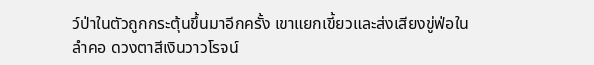ว์ป่าในตัวถูกกระตุ้นขึ้นมาอีกครั้ง เขาแยกเขี้ยวและส่งเสียงขู่ฟ่อในลำคอ ดวงตาสีเงินวาวโรจน์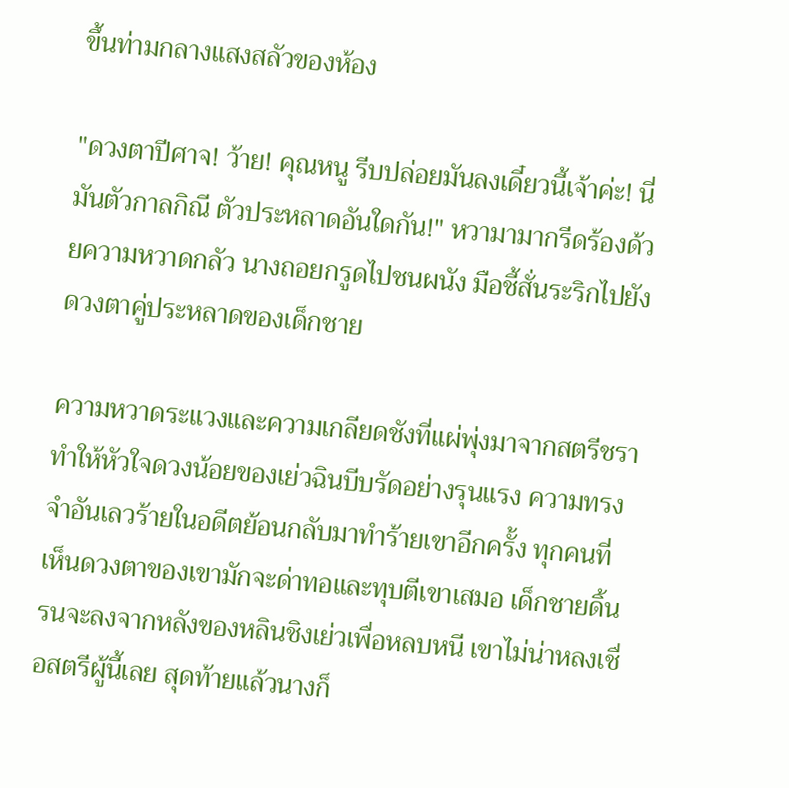ขึ้นท่ามกลางแสงสลัวของห้อง

"ดวงตาปีศาจ! ว้าย! คุณหนู รีบปล่อยมันลงเดี๋ยวนี้เจ้าค่ะ! นี่มันตัวกาลกิณี ตัวประหลาดอันใดกัน!" หวามามากรีดร้องด้วยความหวาดกลัว นางถอยกรูดไปชนผนัง มือชี้สั่นระริกไปยังดวงตาคู่ประหลาดของเด็กชาย

ความหวาดระแวงและความเกลียดชังที่แผ่พุ่งมาจากสตรีชรา ทำให้หัวใจดวงน้อยของเย่วฉินบีบรัดอย่างรุนแรง ความทรงจำอันเลวร้ายในอดีตย้อนกลับมาทำร้ายเขาอีกครั้ง ทุกคนที่เห็นดวงตาของเขามักจะด่าทอและทุบตีเขาเสมอ เด็กชายดิ้นรนจะลงจากหลังของหลินชิงเย่วเพื่อหลบหนี เขาไม่น่าหลงเชื่อสตรีผู้นี้เลย สุดท้ายแล้วนางก็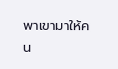พาเขามาให้คน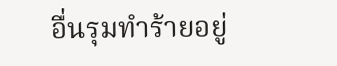อื่นรุมทำร้ายอยู่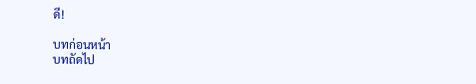ดี!

บทก่อนหน้า
บทถัดไป